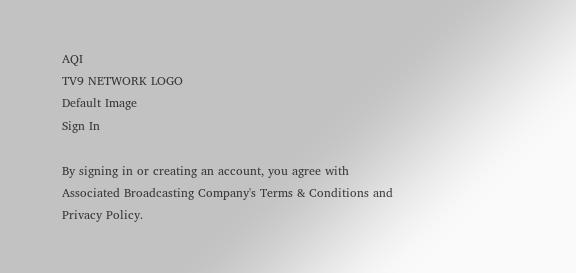AQI
TV9 NETWORK LOGO
Default Image
Sign In

By signing in or creating an account, you agree with Associated Broadcasting Company's Terms & Conditions and Privacy Policy.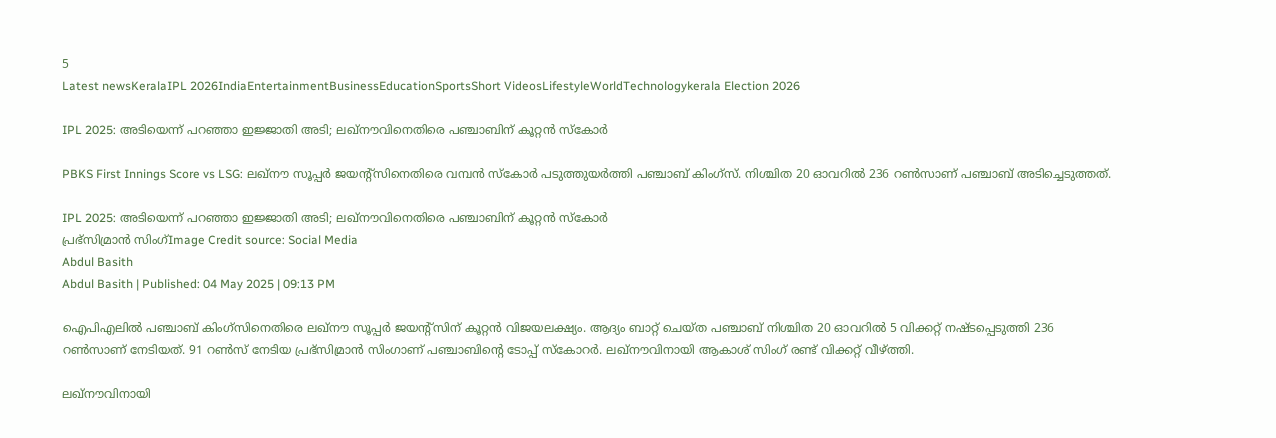5
Latest newsKeralaIPL 2026IndiaEntertainmentBusinessEducationSportsShort VideosLifestyleWorldTechnologykerala Election 2026

IPL 2025: അടിയെന്ന് പറഞ്ഞാ ഇജ്ജാതി അടി; ലഖ്നൗവിനെതിരെ പഞ്ചാബിന് കൂറ്റൻ സ്കോർ

PBKS First Innings Score vs LSG: ലഖ്നൗ സൂപ്പർ ജയൻ്റ്സിനെതിരെ വമ്പൻ സ്കോർ പടുത്തുയർത്തി പഞ്ചാബ് കിംഗ്സ്. നിശ്ചിത 20 ഓവറിൽ 236 റൺസാണ് പഞ്ചാബ് അടിച്ചെടുത്തത്.

IPL 2025: അടിയെന്ന് പറഞ്ഞാ ഇജ്ജാതി അടി; ലഖ്നൗവിനെതിരെ പഞ്ചാബിന് കൂറ്റൻ സ്കോർ
പ്രഭ്സിമ്രാൻ സിംഗ്Image Credit source: Social Media
Abdul Basith
Abdul Basith | Published: 04 May 2025 | 09:13 PM

ഐപിഎലിൽ പഞ്ചാബ് കിംഗ്സിനെതിരെ ലഖ്നൗ സൂപ്പർ ജയൻ്റ്സിന് കൂറ്റൻ വിജയലക്ഷ്യം. ആദ്യം ബാറ്റ് ചെയ്ത പഞ്ചാബ് നിശ്ചിത 20 ഓവറിൽ 5 വിക്കറ്റ് നഷ്ടപ്പെടുത്തി 236 റൺസാണ് നേടിയത്. 91 റൺസ് നേടിയ പ്രഭ്സിമ്രാൻ സിംഗാണ് പഞ്ചാബിൻ്റെ ടോപ്പ് സ്കോറർ. ലഖ്നൗവിനായി ആകാശ് സിംഗ് രണ്ട് വിക്കറ്റ് വീഴ്ത്തി.

ലഖ്നൗവിനായി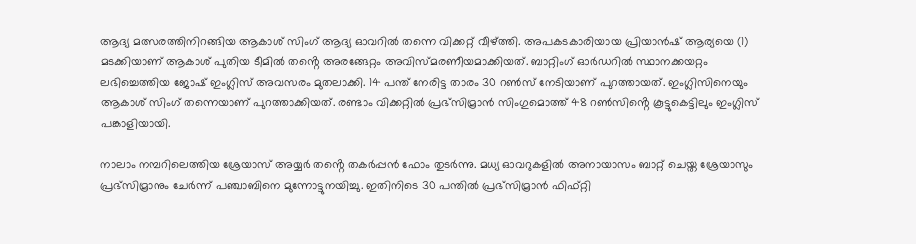ആദ്യ മത്സരത്തിനിറങ്ങിയ ആകാശ് സിംഗ് ആദ്യ ഓവറിൽ തന്നെ വിക്കറ്റ് വീഴ്ത്തി. അപകടകാരിയായ പ്രിയാൻഷ് ആര്യയെ (1) മടക്കിയാണ് ആകാശ് പുതിയ ടീമിൽ തൻ്റെ അരങ്ങേറ്റം അവിസ്മരണീയമാക്കിയത്. ബാറ്റിംഗ് ഓർഡറിൽ സ്ഥാനക്കയറ്റം ലഭിച്ചെത്തിയ ജോഷ് ഇംഗ്ലിസ് അവസരം മുതലാക്കി. 14 പന്ത് നേരിട്ട താരം 30 റൺസ് നേടിയാണ് പുറത്തായത്. ഇംഗ്ലിസിനെയും ആകാശ് സിംഗ് തന്നെയാണ് പുറത്താക്കിയത്. രണ്ടാം വിക്കറ്റിൽ പ്രഭ്സിമ്രാൻ സിംഗുമൊത്ത് 48 റൺസിൻ്റെ കൂട്ടുകെട്ടിലും ഇംഗ്ലിസ് പങ്കാളിയായി.

നാലാം നമ്പറിലെത്തിയ ശ്രേയാസ് അയ്യർ തൻ്റെ തകർപ്പൻ ഫോം തുടർന്നു. മധ്യ ഓവറുകളിൽ അനായാസം ബാറ്റ് ചെയ്ത ശ്രേയാസും പ്രഭ്സിമ്രാനും ചേർന്ന് പഞ്ചാബിനെ മുന്നോട്ടുനയിച്ചു. ഇതിനിടെ 30 പന്തിൽ പ്രഭ്സിമ്രാൻ ഫിഫ്റ്റി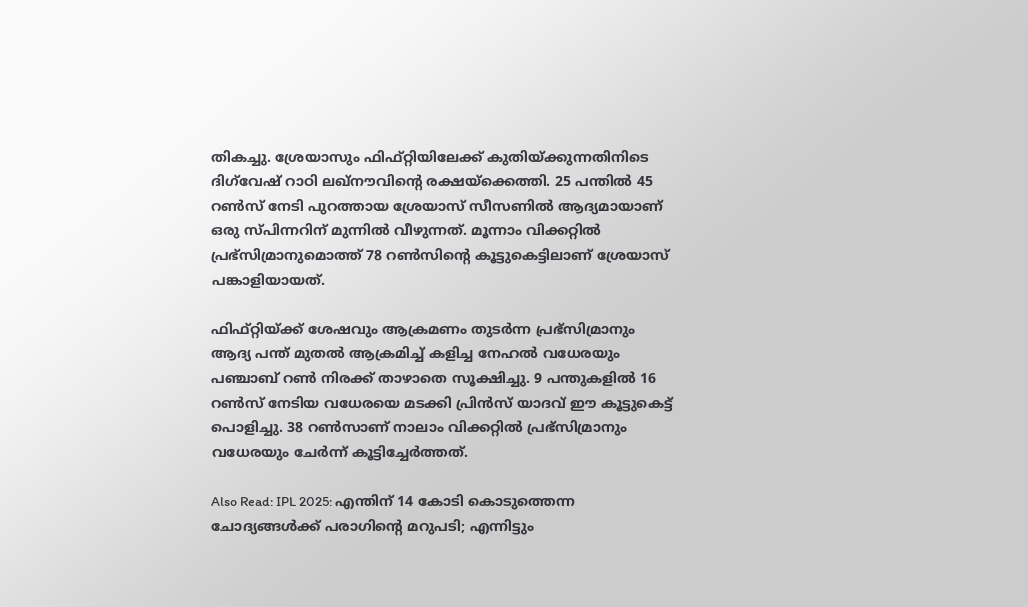തികച്ചു. ശ്രേയാസും ഫിഫ്റ്റിയിലേക്ക് കുതിയ്ക്കുന്നതിനിടെ ദിഗ്‌വേഷ് റാഠി ലഖ്നൗവിൻ്റെ രക്ഷയ്ക്കെത്തി. 25 പന്തിൽ 45 റൺസ് നേടി പുറത്തായ ശ്രേയാസ് സീസണിൽ ആദ്യമായാണ് ഒരു സ്പിന്നറിന് മുന്നിൽ വീഴുന്നത്. മൂന്നാം വിക്കറ്റിൽ പ്രഭ്സിമ്രാനുമൊത്ത് 78 റൺസിൻ്റെ കൂട്ടുകെട്ടിലാണ് ശ്രേയാസ് പങ്കാളിയായത്.

ഫിഫ്റ്റിയ്ക്ക് ശേഷവും ആക്രമണം തുടർന്ന പ്രഭ്സിമ്രാനും ആദ്യ പന്ത് മുതൽ ആക്രമിച്ച് കളിച്ച നേഹൽ വധേരയും പഞ്ചാബ് റൺ നിരക്ക് താഴാതെ സൂക്ഷിച്ചു. 9 പന്തുകളിൽ 16 റൺസ് നേടിയ വധേരയെ മടക്കി പ്രിൻസ് യാദവ് ഈ കൂട്ടുകെട്ട് പൊളിച്ചു. 38 റൺസാണ് നാലാം വിക്കറ്റിൽ പ്രഭ്സിമ്രാനും വധേരയും ചേർന്ന് കൂട്ടിച്ചേർത്തത്.

Also Read: IPL 2025: എന്തിന് 14 കോടി കൊടുത്തെന്ന ചോദ്യങ്ങൾക്ക് പരാഗിൻ്റെ മറുപടി; എന്നിട്ടും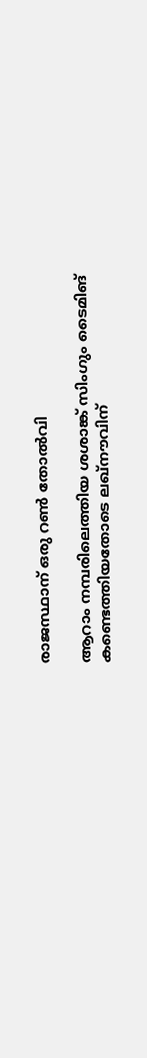രാജസ്ഥാന് ഒരു റൺ തോൽവി

ആറാം നമ്പരിലെത്തിയ ശശാങ്ക് സിംഗും ടൈമിങ് കണ്ടെത്തിയതോടെ ലഖ്നൗവിന്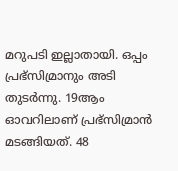മറുപടി ഇല്ലാതായി. ഒപ്പം പ്രഭ്സിമ്രാനും അടി തുടർന്നു. 19ആം ഓവറിലാണ് പ്രഭ്സിമ്രാൻ മടങ്ങിയത്. 48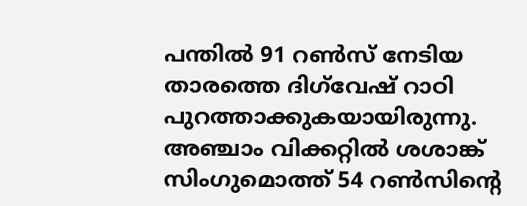പന്തിൽ 91 റൺസ് നേടിയ താരത്തെ ദിഗ്‌വേഷ് റാഠി പുറത്താക്കുകയായിരുന്നു. അഞ്ചാം വിക്കറ്റിൽ ശശാങ്ക് സിംഗുമൊത്ത് 54 റൺസിൻ്റെ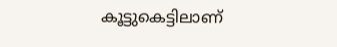കൂട്ടുകെട്ടിലാണ്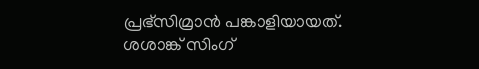പ്രഭ്സിമ്രാൻ പങ്കാളിയായത്. ശശാങ്ക് സിംഗ്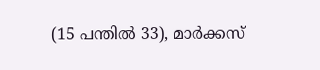(15 പന്തിൽ 33), മാർക്കസ്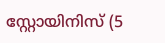സ്റ്റോയിനിസ് (5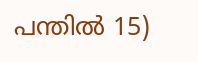പന്തിൽ 15)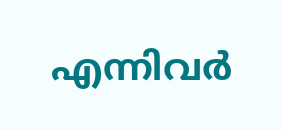എന്നിവർ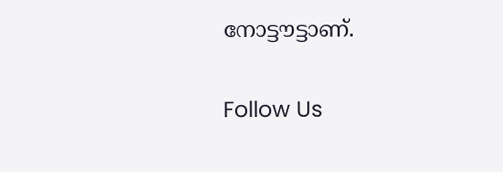നോട്ടൗട്ടാണ്.

Follow Us